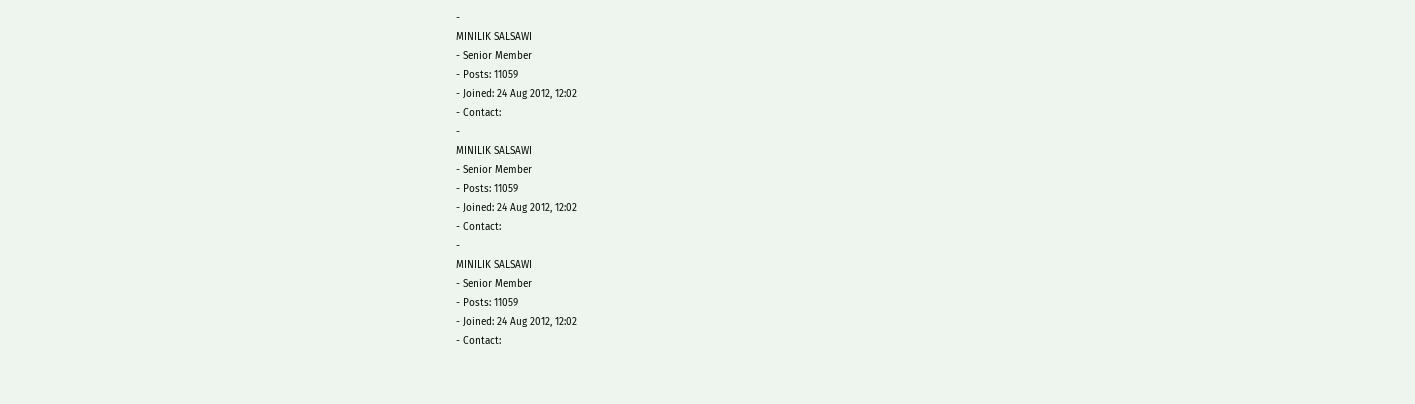-
MINILIK SALSAWI
- Senior Member
- Posts: 11059
- Joined: 24 Aug 2012, 12:02
- Contact:
-
MINILIK SALSAWI
- Senior Member
- Posts: 11059
- Joined: 24 Aug 2012, 12:02
- Contact:
-
MINILIK SALSAWI
- Senior Member
- Posts: 11059
- Joined: 24 Aug 2012, 12:02
- Contact: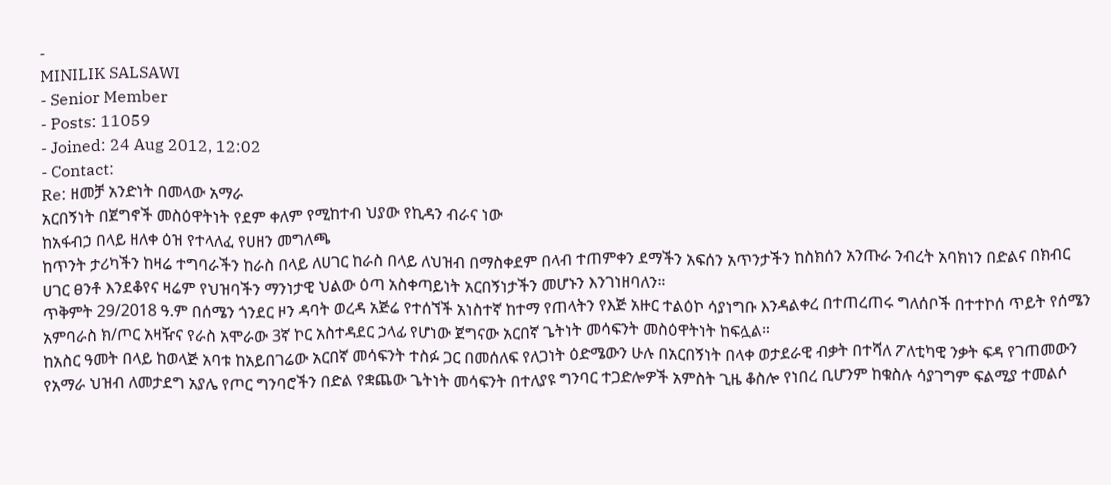-
MINILIK SALSAWI
- Senior Member
- Posts: 11059
- Joined: 24 Aug 2012, 12:02
- Contact:
Re: ዘመቻ አንድነት በመላው አማራ
አርበኝነት በጀግኖች መስዕዋትነት የደም ቀለም የሚከተብ ህያው የኪዳን ብራና ነው
ከአፋብኃ በላይ ዘለቀ ዕዝ የተላለፈ የሀዘን መግለጫ
ከጥንት ታሪካችን ከዛሬ ተግባራችን ከራስ በላይ ለሀገር ከራስ በላይ ለህዝብ በማስቀደም በላብ ተጠምቀን ደማችን አፍሰን አጥንታችን ከስክሰን አንጡራ ንብረት አባክነን በድልና በክብር ሀገር ፀንቶ እንደቆየና ዛሬም የህዝባችን ማንነታዊ ህልው ዕጣ አስቀጣይነት አርበኝነታችን መሆኑን እንገነዘባለን።
ጥቅምት 29/2018 ዓ.ም በሰሜን ጎንደር ዞን ዳባት ወረዳ አጅሬ የተሰኘች አነስተኛ ከተማ የጠላትን የእጅ አዙር ተልዕኮ ሳያነግቡ እንዳልቀረ በተጠረጠሩ ግለሰቦች በተተኮሰ ጥይት የሰሜን አምባራስ ክ/ጦር አዛዥና የራስ አሞራው 3ኛ ኮር አስተዳደር ኃላፊ የሆነው ጀግናው አርበኛ ጌትነት መሳፍንት መስዕዋትነት ከፍሏል።
ከአስር ዓመት በላይ ከወላጅ አባቱ ከአይበገሬው አርበኛ መሳፍንት ተስፉ ጋር በመሰለፍ የለጋነት ዕድሜውን ሁሉ በአርበኝነት በላቀ ወታደራዊ ብቃት በተሻለ ፖለቲካዊ ንቃት ፍዳ የገጠመውን የአማራ ህዝብ ለመታደግ አያሌ የጦር ግንባሮችን በድል የቋጨው ጌትነት መሳፍንት በተለያዩ ግንባር ተጋድሎዎች አምስት ጊዜ ቆስሎ የነበረ ቢሆንም ከቁስሉ ሳያገግም ፍልሚያ ተመልሶ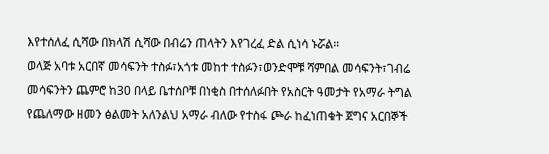እየተሰለፈ ሲሻው በክላሽ ሲሻው በብሬን ጠላትን እየገረፈ ድል ሲነሳ ኑሯል።
ወላጅ አባቱ አርበኛ መሳፍንት ተስፉ፣አጎቱ መከተ ተስፉን፣ወንድሞቹ ሻምበል መሳፍንት፣ገብሬ መሳፍንትን ጨምሮ ከ30 በላይ ቤተሰቦቹ በነቂስ በተሰለፉበት የአስርት ዓመታት የአማራ ትግል የጨለማው ዘመን ፅልመት አለንልህ አማራ ብለው የተስፋ ጮራ ከፈነጠቁት ጀግና አርበኞች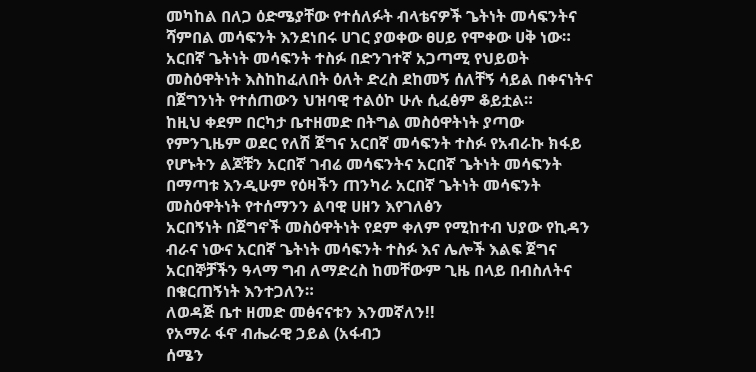መካከል በለጋ ዕድሜያቸው የተሰለፉት ብላቴናዎች ጌትነት መሳፍንትና ሻምበል መሳፍንት እንደነበሩ ሀገር ያወቀው ፀሀይ የሞቀው ሀቅ ነው።
አርበኛ ጌትነት መሳፍንት ተስፉ በድንገተኛ አጋጣሚ የህይወት መስዕዋትነት እስከከፈለበት ዕለት ድረስ ደከመኝ ሰለቸኝ ሳይል በቀናነትና በጀግንነት የተሰጠውን ህዝባዊ ተልዕኮ ሁሉ ሲፈፅም ቆይቷል።
ከዚህ ቀደም በርካታ ቤተዘመድ በትግል መስዕዋትነት ያጣው የምንጊዜም ወደር የለሽ ጀግና አርበኛ መሳፍንት ተስፉ የአብራኩ ክፋይ የሆኑትን ልጆቹን አርበኛ ገብሬ መሳፍንትና አርበኛ ጌትነት መሳፍንት በማጣቱ እንዲሁም የዕዛችን ጠንካራ አርበኛ ጌትነት መሳፍንት መስዕዋትነት የተሰማንን ልባዊ ሀዘን እየገለፅን
አርበኝነት በጀግኖች መስዕዋትነት የደም ቀለም የሚከተብ ህያው የኪዳን ብራና ነውና አርበኛ ጌትነት መሳፍንት ተስፉ እና ሌሎች እልፍ ጀግና አርበኞቻችን ዓላማ ግብ ለማድረስ ከመቸውም ጊዜ በላይ በብስለትና በቁርጠኝነት እንተጋለን።
ለወዳጅ ቤተ ዘመድ መፅናናቱን እንመኛለን!!
የአማራ ፋኖ ብሔራዊ ኃይል (አፋብኃ
ሰሜን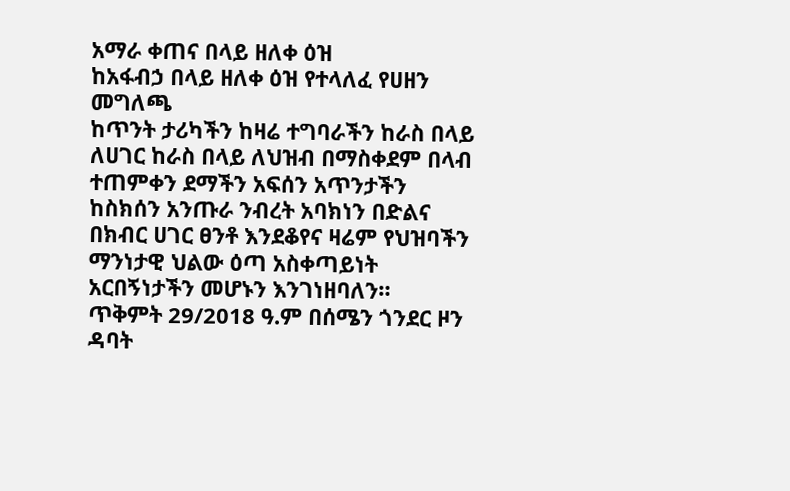አማራ ቀጠና በላይ ዘለቀ ዕዝ
ከአፋብኃ በላይ ዘለቀ ዕዝ የተላለፈ የሀዘን መግለጫ
ከጥንት ታሪካችን ከዛሬ ተግባራችን ከራስ በላይ ለሀገር ከራስ በላይ ለህዝብ በማስቀደም በላብ ተጠምቀን ደማችን አፍሰን አጥንታችን ከስክሰን አንጡራ ንብረት አባክነን በድልና በክብር ሀገር ፀንቶ እንደቆየና ዛሬም የህዝባችን ማንነታዊ ህልው ዕጣ አስቀጣይነት አርበኝነታችን መሆኑን እንገነዘባለን።
ጥቅምት 29/2018 ዓ.ም በሰሜን ጎንደር ዞን ዳባት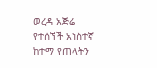ወረዳ አጅሬ የተሰኘች አነስተኛ ከተማ የጠላትን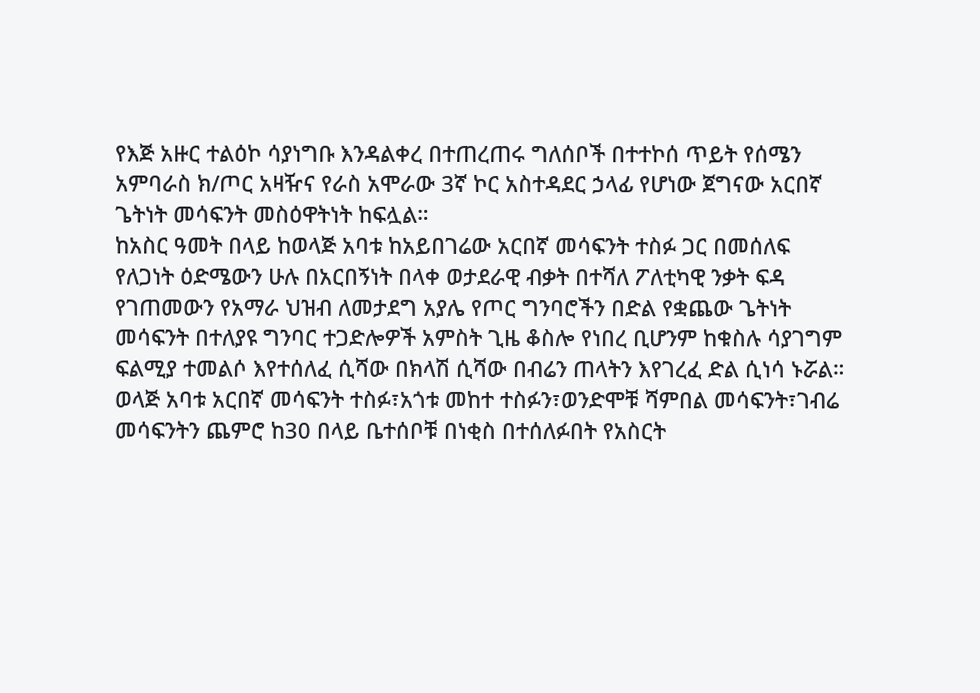የእጅ አዙር ተልዕኮ ሳያነግቡ እንዳልቀረ በተጠረጠሩ ግለሰቦች በተተኮሰ ጥይት የሰሜን አምባራስ ክ/ጦር አዛዥና የራስ አሞራው 3ኛ ኮር አስተዳደር ኃላፊ የሆነው ጀግናው አርበኛ ጌትነት መሳፍንት መስዕዋትነት ከፍሏል።
ከአስር ዓመት በላይ ከወላጅ አባቱ ከአይበገሬው አርበኛ መሳፍንት ተስፉ ጋር በመሰለፍ የለጋነት ዕድሜውን ሁሉ በአርበኝነት በላቀ ወታደራዊ ብቃት በተሻለ ፖለቲካዊ ንቃት ፍዳ የገጠመውን የአማራ ህዝብ ለመታደግ አያሌ የጦር ግንባሮችን በድል የቋጨው ጌትነት መሳፍንት በተለያዩ ግንባር ተጋድሎዎች አምስት ጊዜ ቆስሎ የነበረ ቢሆንም ከቁስሉ ሳያገግም ፍልሚያ ተመልሶ እየተሰለፈ ሲሻው በክላሽ ሲሻው በብሬን ጠላትን እየገረፈ ድል ሲነሳ ኑሯል።
ወላጅ አባቱ አርበኛ መሳፍንት ተስፉ፣አጎቱ መከተ ተስፉን፣ወንድሞቹ ሻምበል መሳፍንት፣ገብሬ መሳፍንትን ጨምሮ ከ30 በላይ ቤተሰቦቹ በነቂስ በተሰለፉበት የአስርት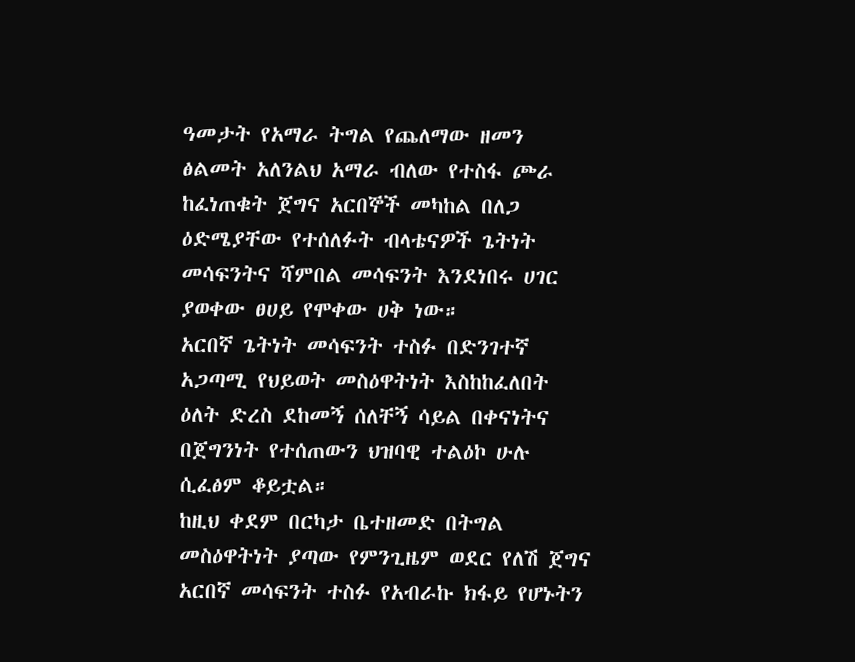ዓመታት የአማራ ትግል የጨለማው ዘመን ፅልመት አለንልህ አማራ ብለው የተስፋ ጮራ ከፈነጠቁት ጀግና አርበኞች መካከል በለጋ ዕድሜያቸው የተሰለፉት ብላቴናዎች ጌትነት መሳፍንትና ሻምበል መሳፍንት እንደነበሩ ሀገር ያወቀው ፀሀይ የሞቀው ሀቅ ነው።
አርበኛ ጌትነት መሳፍንት ተስፉ በድንገተኛ አጋጣሚ የህይወት መስዕዋትነት እስከከፈለበት ዕለት ድረስ ደከመኝ ሰለቸኝ ሳይል በቀናነትና በጀግንነት የተሰጠውን ህዝባዊ ተልዕኮ ሁሉ ሲፈፅም ቆይቷል።
ከዚህ ቀደም በርካታ ቤተዘመድ በትግል መስዕዋትነት ያጣው የምንጊዜም ወደር የለሽ ጀግና አርበኛ መሳፍንት ተስፉ የአብራኩ ክፋይ የሆኑትን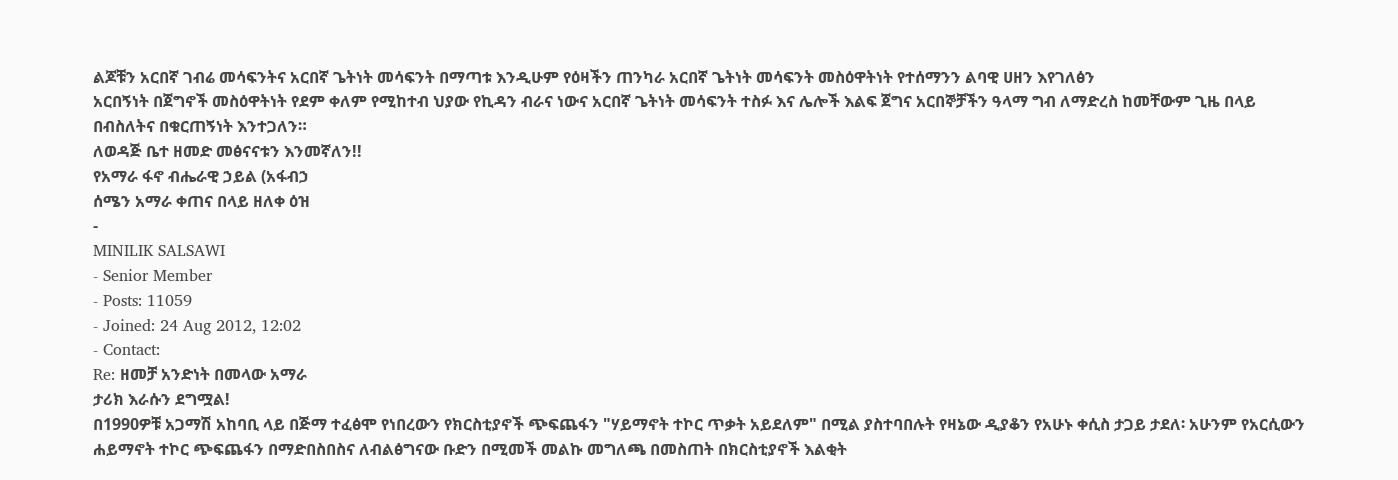ልጆቹን አርበኛ ገብሬ መሳፍንትና አርበኛ ጌትነት መሳፍንት በማጣቱ እንዲሁም የዕዛችን ጠንካራ አርበኛ ጌትነት መሳፍንት መስዕዋትነት የተሰማንን ልባዊ ሀዘን እየገለፅን
አርበኝነት በጀግኖች መስዕዋትነት የደም ቀለም የሚከተብ ህያው የኪዳን ብራና ነውና አርበኛ ጌትነት መሳፍንት ተስፉ እና ሌሎች እልፍ ጀግና አርበኞቻችን ዓላማ ግብ ለማድረስ ከመቸውም ጊዜ በላይ በብስለትና በቁርጠኝነት እንተጋለን።
ለወዳጅ ቤተ ዘመድ መፅናናቱን እንመኛለን!!
የአማራ ፋኖ ብሔራዊ ኃይል (አፋብኃ
ሰሜን አማራ ቀጠና በላይ ዘለቀ ዕዝ
-
MINILIK SALSAWI
- Senior Member
- Posts: 11059
- Joined: 24 Aug 2012, 12:02
- Contact:
Re: ዘመቻ አንድነት በመላው አማራ
ታሪክ እራሱን ደግሟል!
በ1990ዎቹ አጋማሽ አከባቢ ላይ በጅማ ተፈፅሞ የነበረውን የክርስቲያኖች ጭፍጨፋን "ሃይማኖት ተኮር ጥቃት አይደለም" በሚል ያስተባበሉት የዛኔው ዲያቆን የአሁኑ ቀሲስ ታጋይ ታደለ፡ አሁንም የአርሲውን ሐይማኖት ተኮር ጭፍጨፋን በማድበስበስና ለብልፅግናው ቡድን በሚመች መልኩ መግለጫ በመስጠት በክርስቲያኖች እልቂት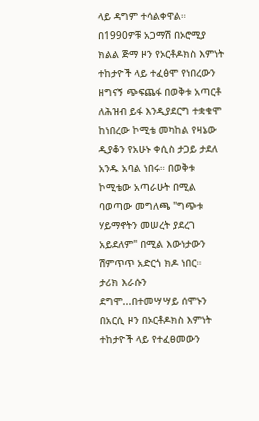ላይ ዳግም ተሳልቀዋል።
በ1990ዎቹ አጋማሽ በኦሮሚያ ክልል ጅማ ዞን የኦርቶዶክስ እምነት ተከታዮች ላይ ተፈፅሞ የነበረውን ዘግናኝ ጭፍጨፋ በወቅቱ አጣርቶ ለሕዝብ ይፋ እንዲያደርግ ተቋቁሞ ከነበረው ኮሚቴ መካከል የዛኔው ዲያቆን የአሁኑ ቀሲስ ታጋይ ታደለ አንዱ አባል ነበሩ። በወቅቱ ኮሚቴው አጣራሁት በሚል ባወጣው መግለጫ "ግጭቱ ሃይማኖትን መሠረት ያደረገ አይደለም" በሚል እውነታውን ሽምጥጥ አድርጎ ክዶ ነበር።
ታሪክ እራሱን ደግሞ...በተመሣሣይ ሰሞኑን በአርሲ ዞን በኦርቶዶክስ እምነት ተከታዮች ላይ የተፈፀመውን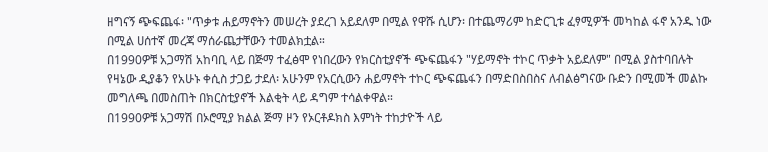ዘግናኝ ጭፍጨፋ፡ "ጥቃቱ ሐይማኖትን መሠረት ያደረገ አይደለም በሚል የዋሹ ሲሆን፡ በተጨማሪም ከድርጊቱ ፈፃሚዎች መካከል ፋኖ አንዱ ነው በሚል ሀሰተኛ መረጃ ማሰራጨታቸውን ተመልክቷል።
በ1990ዎቹ አጋማሽ አከባቢ ላይ በጅማ ተፈፅሞ የነበረውን የክርስቲያኖች ጭፍጨፋን "ሃይማኖት ተኮር ጥቃት አይደለም" በሚል ያስተባበሉት የዛኔው ዲያቆን የአሁኑ ቀሲስ ታጋይ ታደለ፡ አሁንም የአርሲውን ሐይማኖት ተኮር ጭፍጨፋን በማድበስበስና ለብልፅግናው ቡድን በሚመች መልኩ መግለጫ በመስጠት በክርስቲያኖች እልቂት ላይ ዳግም ተሳልቀዋል።
በ1990ዎቹ አጋማሽ በኦሮሚያ ክልል ጅማ ዞን የኦርቶዶክስ እምነት ተከታዮች ላይ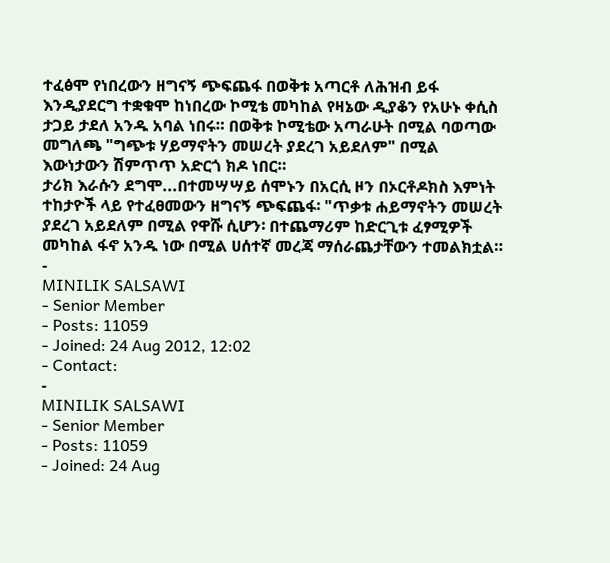ተፈፅሞ የነበረውን ዘግናኝ ጭፍጨፋ በወቅቱ አጣርቶ ለሕዝብ ይፋ እንዲያደርግ ተቋቁሞ ከነበረው ኮሚቴ መካከል የዛኔው ዲያቆን የአሁኑ ቀሲስ ታጋይ ታደለ አንዱ አባል ነበሩ። በወቅቱ ኮሚቴው አጣራሁት በሚል ባወጣው መግለጫ "ግጭቱ ሃይማኖትን መሠረት ያደረገ አይደለም" በሚል እውነታውን ሽምጥጥ አድርጎ ክዶ ነበር።
ታሪክ እራሱን ደግሞ...በተመሣሣይ ሰሞኑን በአርሲ ዞን በኦርቶዶክስ እምነት ተከታዮች ላይ የተፈፀመውን ዘግናኝ ጭፍጨፋ፡ "ጥቃቱ ሐይማኖትን መሠረት ያደረገ አይደለም በሚል የዋሹ ሲሆን፡ በተጨማሪም ከድርጊቱ ፈፃሚዎች መካከል ፋኖ አንዱ ነው በሚል ሀሰተኛ መረጃ ማሰራጨታቸውን ተመልክቷል።
-
MINILIK SALSAWI
- Senior Member
- Posts: 11059
- Joined: 24 Aug 2012, 12:02
- Contact:
-
MINILIK SALSAWI
- Senior Member
- Posts: 11059
- Joined: 24 Aug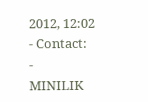2012, 12:02
- Contact:
-
MINILIK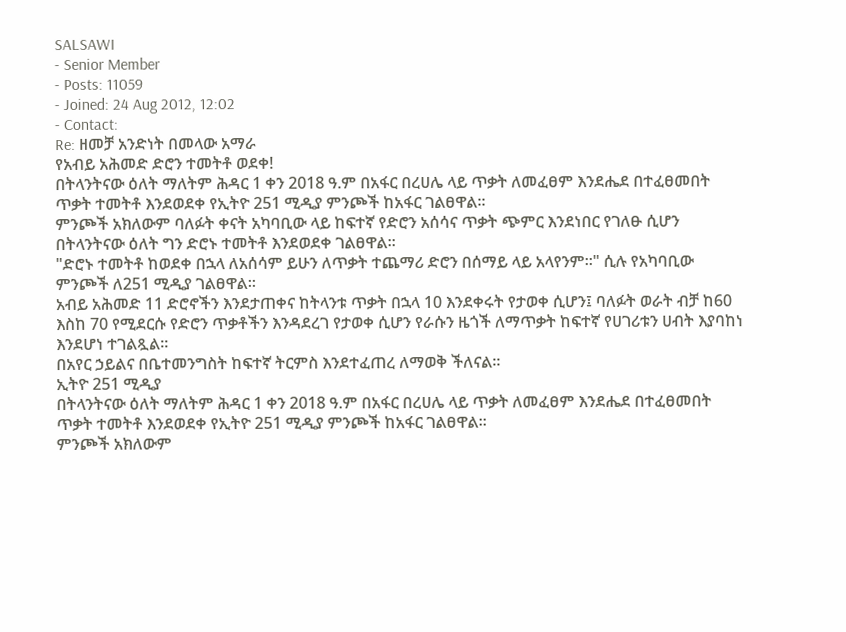SALSAWI
- Senior Member
- Posts: 11059
- Joined: 24 Aug 2012, 12:02
- Contact:
Re: ዘመቻ አንድነት በመላው አማራ
የአብይ አሕመድ ድሮን ተመትቶ ወደቀ!
በትላንትናው ዕለት ማለትም ሕዳር 1 ቀን 2018 ዓ.ም በአፋር በረሀሌ ላይ ጥቃት ለመፈፀም እንደሔደ በተፈፀመበት ጥቃት ተመትቶ እንደወደቀ የኢትዮ 251 ሚዲያ ምንጮች ከአፋር ገልፀዋል።
ምንጮች አክለውም ባለፉት ቀናት አካባቢው ላይ ከፍተኛ የድሮን አሰሳና ጥቃት ጭምር እንደነበር የገለፁ ሲሆን በትላንትናው ዕለት ግን ድሮኑ ተመትቶ እንደወደቀ ገልፀዋል።
"ድሮኑ ተመትቶ ከወደቀ በኋላ ለአሰሳም ይሁን ለጥቃት ተጨማሪ ድሮን በሰማይ ላይ አላየንም።" ሲሉ የአካባቢው ምንጮች ለ251 ሚዲያ ገልፀዋል።
አብይ አሕመድ 11 ድሮኖችን እንደታጠቀና ከትላንቱ ጥቃት በኋላ 10 እንደቀሩት የታወቀ ሲሆን፤ ባለፉት ወራት ብቻ ከ60 እስከ 70 የሚደርሱ የድሮን ጥቃቶችን እንዳደረገ የታወቀ ሲሆን የራሱን ዜጎች ለማጥቃት ከፍተኛ የሀገሪቱን ሀብት እያባከነ እንደሆነ ተገልጿል።
በአየር ኃይልና በቤተመንግስት ከፍተኛ ትርምስ እንደተፈጠረ ለማወቅ ችለናል።
ኢትዮ 251 ሚዲያ
በትላንትናው ዕለት ማለትም ሕዳር 1 ቀን 2018 ዓ.ም በአፋር በረሀሌ ላይ ጥቃት ለመፈፀም እንደሔደ በተፈፀመበት ጥቃት ተመትቶ እንደወደቀ የኢትዮ 251 ሚዲያ ምንጮች ከአፋር ገልፀዋል።
ምንጮች አክለውም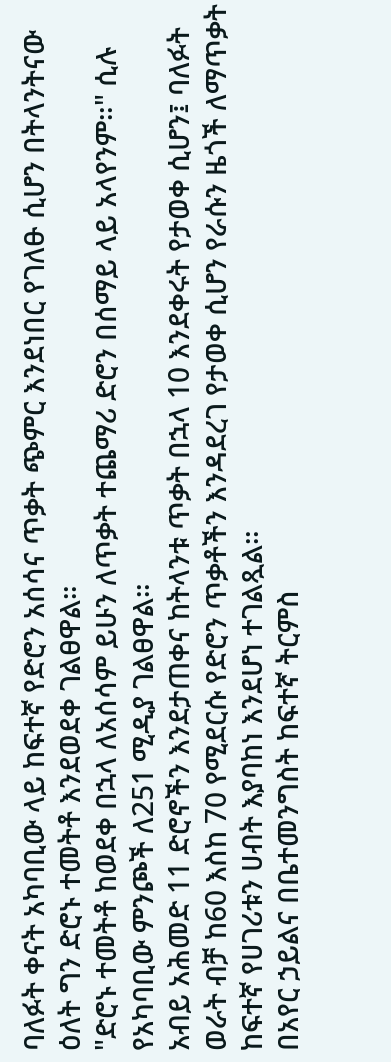ባለፉት ቀናት አካባቢው ላይ ከፍተኛ የድሮን አሰሳና ጥቃት ጭምር እንደነበር የገለፁ ሲሆን በትላንትናው ዕለት ግን ድሮኑ ተመትቶ እንደወደቀ ገልፀዋል።
"ድሮኑ ተመትቶ ከወደቀ በኋላ ለአሰሳም ይሁን ለጥቃት ተጨማሪ ድሮን በሰማይ ላይ አላየንም።" ሲሉ የአካባቢው ምንጮች ለ251 ሚዲያ ገልፀዋል።
አብይ አሕመድ 11 ድሮኖችን እንደታጠቀና ከትላንቱ ጥቃት በኋላ 10 እንደቀሩት የታወቀ ሲሆን፤ ባለፉት ወራት ብቻ ከ60 እስከ 70 የሚደርሱ የድሮን ጥቃቶችን እንዳደረገ የታወቀ ሲሆን የራሱን ዜጎች ለማጥቃት ከፍተኛ የሀገሪቱን ሀብት እያባከነ እንደሆነ ተገልጿል።
በአየር ኃይልና በቤተመንግስት ከፍተኛ ትርምስ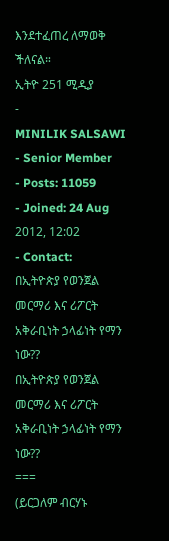እንደተፈጠረ ለማወቅ ችለናል።
ኢትዮ 251 ሚዲያ
-
MINILIK SALSAWI
- Senior Member
- Posts: 11059
- Joined: 24 Aug 2012, 12:02
- Contact:
በኢትዮጵያ የወንጀል መርማሪ እና ሪፖርት አቅራቢነት ኃላፊነት የማን ነው??
በኢትዮጵያ የወንጀል መርማሪ እና ሪፖርት አቅራቢነት ኃላፊነት የማን ነው??
===
(ይርጋለም ብርሃኑ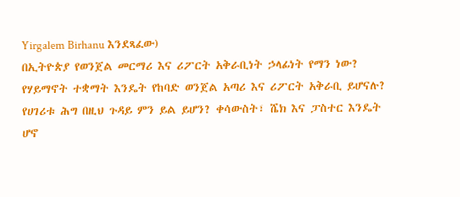Yirgalem Birhanu እንደጻፈው)
በኢትዮጵያ የወንጀል መርማሪ እና ሪፖርት አቅራቢነት ኃላፊነት የማን ነው? የሃይማኖት ተቋማት እንዴት የከባድ ወንጀል አጣሪ እና ሪፖርት አቅራቢ ይሆናሉ? የሀገሪቱ ሕግ በዚህ ጉዳይ ምን ይል ይሆን? ቀሳውስት፣ ሼክ እና ፓስተር እንዴት ሆኖ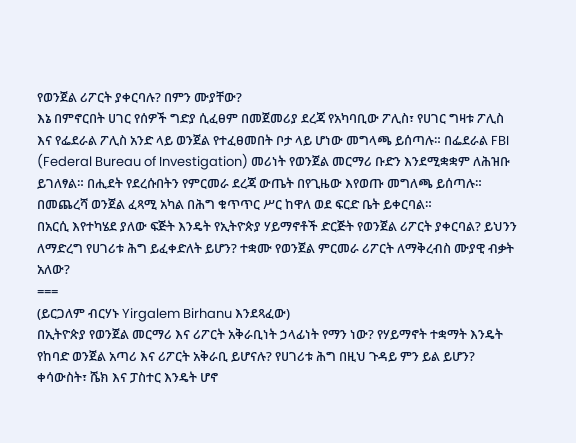የወንጀል ሪፖርት ያቀርባሉ? በምን ሙያቸው?
እኔ በምኖርበት ሀገር የሰዎች ግድያ ሲፈፀም በመጀመሪያ ደረጃ የአካባቢው ፖሊስ፣ የሀገር ግዛቱ ፖሊስ እና የፌደራል ፖሊስ አንድ ላይ ወንጀል የተፈፀመበት ቦታ ላይ ሆነው መግላጫ ይሰጣሉ። በፌደራል FBI (Federal Bureau of Investigation) መሪነት የወንጀል መርማሪ ቡድን እንደሚቋቋም ለሕዝቡ ይገለፃል። በሒደት የደረሱበትን የምርመራ ደረጃ ውጤት በየጊዜው እየወጡ መግለጫ ይሰጣሉ። በመጨረሻ ወንጀል ፈጻሚ አካል በሕግ ቁጥጥር ሥር ከዋለ ወደ ፍርድ ቤት ይቀርባል።
በአርሲ እየተካሄደ ያለው ፍጅት እንዴት የኢትዮጵያ ሃይማኖቶች ድርጅት የወንጀል ሪፖርት ያቀርባል? ይህንን ለማድረግ የሀገሪቱ ሕግ ይፈቀድለት ይሆን? ተቋሙ የወንጀል ምርመራ ሪፖርት ለማቅረብስ ሙያዊ ብቃት አለው?
===
(ይርጋለም ብርሃኑ Yirgalem Birhanu እንደጻፈው)
በኢትዮጵያ የወንጀል መርማሪ እና ሪፖርት አቅራቢነት ኃላፊነት የማን ነው? የሃይማኖት ተቋማት እንዴት የከባድ ወንጀል አጣሪ እና ሪፖርት አቅራቢ ይሆናሉ? የሀገሪቱ ሕግ በዚህ ጉዳይ ምን ይል ይሆን? ቀሳውስት፣ ሼክ እና ፓስተር እንዴት ሆኖ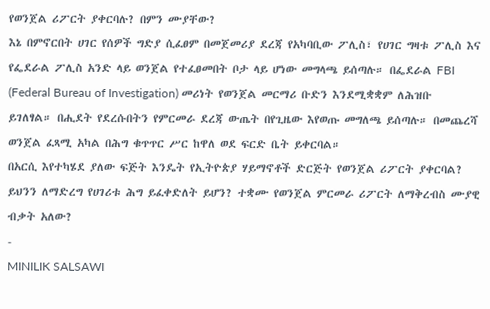የወንጀል ሪፖርት ያቀርባሉ? በምን ሙያቸው?
እኔ በምኖርበት ሀገር የሰዎች ግድያ ሲፈፀም በመጀመሪያ ደረጃ የአካባቢው ፖሊስ፣ የሀገር ግዛቱ ፖሊስ እና የፌደራል ፖሊስ አንድ ላይ ወንጀል የተፈፀመበት ቦታ ላይ ሆነው መግላጫ ይሰጣሉ። በፌደራል FBI (Federal Bureau of Investigation) መሪነት የወንጀል መርማሪ ቡድን እንደሚቋቋም ለሕዝቡ ይገለፃል። በሒደት የደረሱበትን የምርመራ ደረጃ ውጤት በየጊዜው እየወጡ መግለጫ ይሰጣሉ። በመጨረሻ ወንጀል ፈጻሚ አካል በሕግ ቁጥጥር ሥር ከዋለ ወደ ፍርድ ቤት ይቀርባል።
በአርሲ እየተካሄደ ያለው ፍጅት እንዴት የኢትዮጵያ ሃይማኖቶች ድርጅት የወንጀል ሪፖርት ያቀርባል? ይህንን ለማድረግ የሀገሪቱ ሕግ ይፈቀድለት ይሆን? ተቋሙ የወንጀል ምርመራ ሪፖርት ለማቅረብስ ሙያዊ ብቃት አለው?
-
MINILIK SALSAWI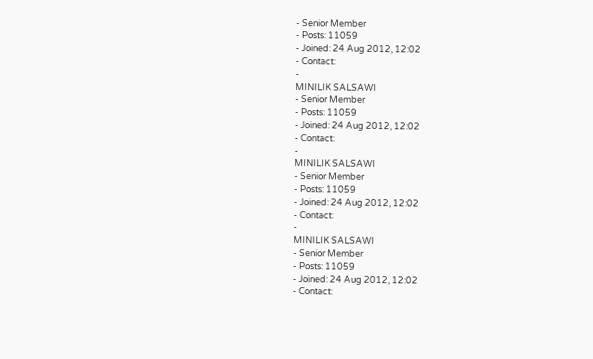- Senior Member
- Posts: 11059
- Joined: 24 Aug 2012, 12:02
- Contact:
-
MINILIK SALSAWI
- Senior Member
- Posts: 11059
- Joined: 24 Aug 2012, 12:02
- Contact:
-
MINILIK SALSAWI
- Senior Member
- Posts: 11059
- Joined: 24 Aug 2012, 12:02
- Contact:
-
MINILIK SALSAWI
- Senior Member
- Posts: 11059
- Joined: 24 Aug 2012, 12:02
- Contact: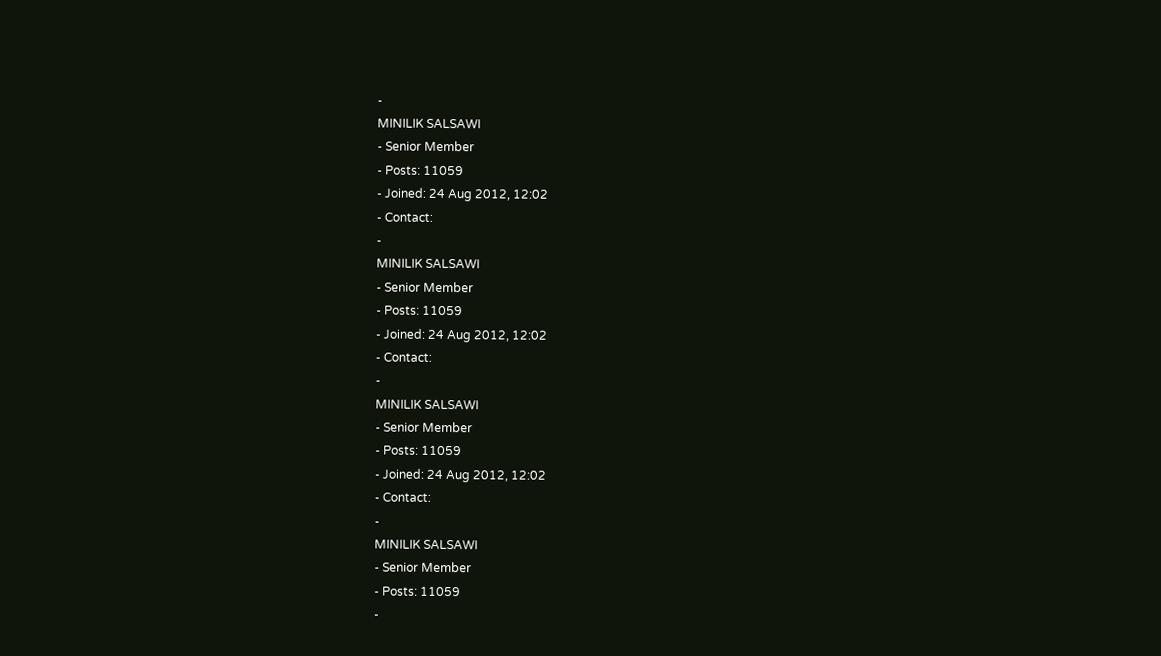-
MINILIK SALSAWI
- Senior Member
- Posts: 11059
- Joined: 24 Aug 2012, 12:02
- Contact:
-
MINILIK SALSAWI
- Senior Member
- Posts: 11059
- Joined: 24 Aug 2012, 12:02
- Contact:
-
MINILIK SALSAWI
- Senior Member
- Posts: 11059
- Joined: 24 Aug 2012, 12:02
- Contact:
-
MINILIK SALSAWI
- Senior Member
- Posts: 11059
-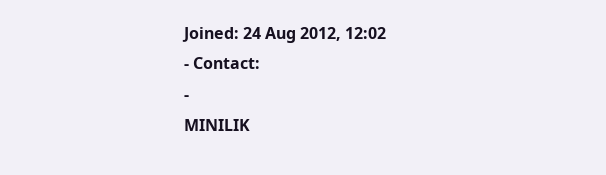Joined: 24 Aug 2012, 12:02
- Contact:
-
MINILIK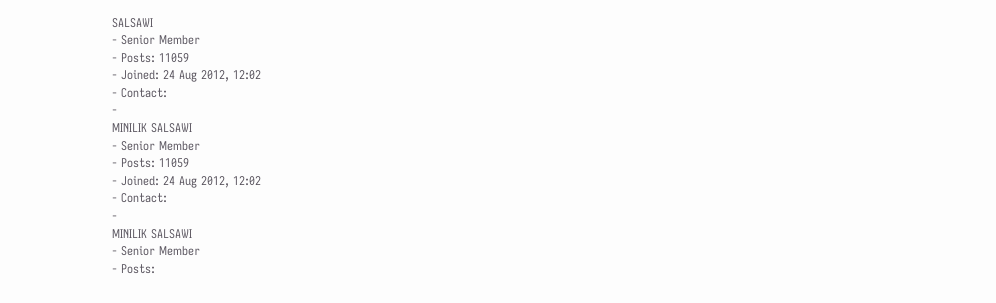SALSAWI
- Senior Member
- Posts: 11059
- Joined: 24 Aug 2012, 12:02
- Contact:
-
MINILIK SALSAWI
- Senior Member
- Posts: 11059
- Joined: 24 Aug 2012, 12:02
- Contact:
-
MINILIK SALSAWI
- Senior Member
- Posts: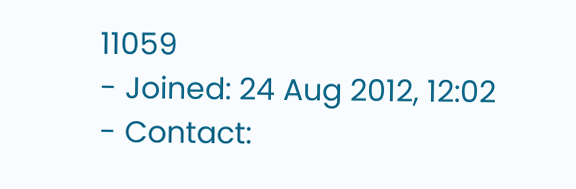11059
- Joined: 24 Aug 2012, 12:02
- Contact: